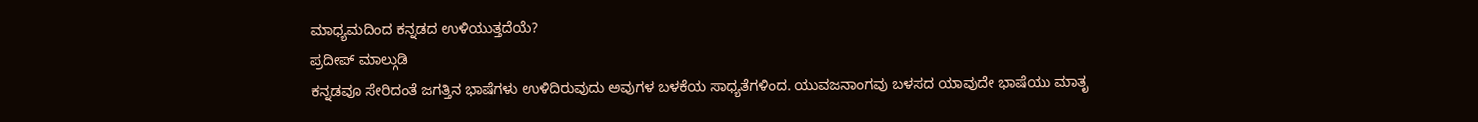ಮಾಧ್ಯಮದಿಂದ ಕನ್ನಡದ ಉಳಿಯುತ್ತದೆಯೆ?
ಪ್ರದೀಪ್ ಮಾಲ್ಗುಡಿ
ಕನ್ನಡವೂ ಸೇರಿದಂತೆ ಜಗತ್ತಿನ ಭಾಷೆಗಳು ಉಳಿದಿರುವುದು ಅವುಗಳ ಬಳಕೆಯ ಸಾಧ್ಯತೆಗಳಿಂದ. ಯುವಜನಾಂಗವು ಬಳಸದ ಯಾವುದೇ ಭಾಷೆಯು ಮಾತೃ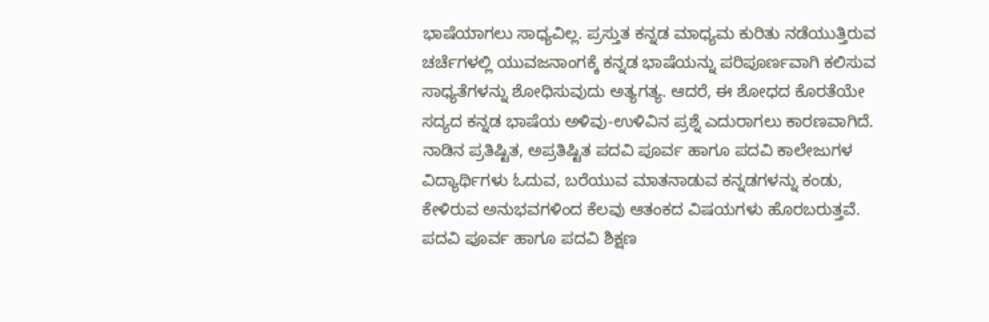ಭಾಷೆಯಾಗಲು ಸಾಧ್ಯವಿಲ್ಲ. ಪ್ರಸ್ತುತ ಕನ್ನಡ ಮಾಧ್ಯಮ ಕುರಿತು ನಡೆಯುತ್ತಿರುವ ಚರ್ಚೆಗಳಲ್ಲಿ ಯುವಜನಾಂಗಕ್ಕೆ ಕನ್ನಡ ಭಾಷೆಯನ್ನು ಪರಿಪೂರ್ಣವಾಗಿ ಕಲಿಸುವ ಸಾಧ್ಯತೆಗಳನ್ನು ಶೋಧಿಸುವುದು ಅತ್ಯಗತ್ಯ. ಆದರೆ, ಈ ಶೋಧದ ಕೊರತೆಯೇ ಸದ್ಯದ ಕನ್ನಡ ಭಾಷೆಯ ಅಳಿವು-ಉಳಿವಿನ ಪ್ರಶ್ನೆ ಎದುರಾಗಲು ಕಾರಣವಾಗಿದೆ. ನಾಡಿನ ಪ್ರತಿಷ್ಟಿತ, ಅಪ್ರತಿಷ್ಟಿತ ಪದವಿ ಪೂರ್ವ ಹಾಗೂ ಪದವಿ ಕಾಲೇಜುಗಳ ವಿದ್ಯಾರ್ಥಿಗಳು ಓದುವ, ಬರೆಯುವ ಮಾತನಾಡುವ ಕನ್ನಡಗಳನ್ನು ಕಂಡು, ಕೇಳಿರುವ ಅನುಭವಗಳಿಂದ ಕೆಲವು ಆತಂಕದ ವಿಷಯಗಳು ಹೊರಬರುತ್ತವೆ.
ಪದವಿ ಪೂರ್ವ ಹಾಗೂ ಪದವಿ ಶಿಕ್ಷಣ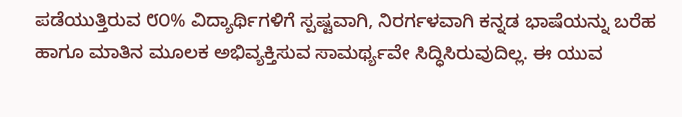ಪಡೆಯುತ್ತಿರುವ ೮೦% ವಿದ್ಯಾರ್ಥಿಗಳಿಗೆ ಸ್ಪಷ್ಟವಾಗಿ, ನಿರರ್ಗಳವಾಗಿ ಕನ್ನಡ ಭಾಷೆಯನ್ನು ಬರೆಹ ಹಾಗೂ ಮಾತಿನ ಮೂಲಕ ಅಭಿವ್ಯಕ್ತಿಸುವ ಸಾಮರ್ಥ್ಯವೇ ಸಿದ್ಧಿಸಿರುವುದಿಲ್ಲ. ಈ ಯುವ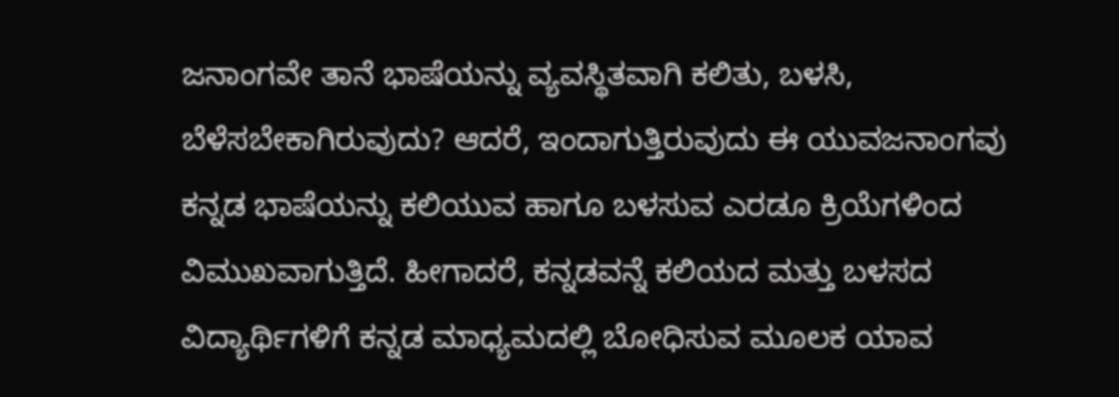ಜನಾಂಗವೇ ತಾನೆ ಭಾಷೆಯನ್ನು ವ್ಯವಸ್ಥಿತವಾಗಿ ಕಲಿತು, ಬಳಸಿ, ಬೆಳೆಸಬೇಕಾಗಿರುವುದು? ಆದರೆ, ಇಂದಾಗುತ್ತಿರುವುದು ಈ ಯುವಜನಾಂಗವು ಕನ್ನಡ ಭಾಷೆಯನ್ನು ಕಲಿಯುವ ಹಾಗೂ ಬಳಸುವ ಎರಡೂ ಕ್ರಿಯೆಗಳಿಂದ ವಿಮುಖವಾಗುತ್ತಿದೆ. ಹೀಗಾದರೆ, ಕನ್ನಡವನ್ನೆ ಕಲಿಯದ ಮತ್ತು ಬಳಸದ ವಿದ್ಯಾರ್ಥಿಗಳಿಗೆ ಕನ್ನಡ ಮಾಧ್ಯಮದಲ್ಲಿ ಬೋಧಿಸುವ ಮೂಲಕ ಯಾವ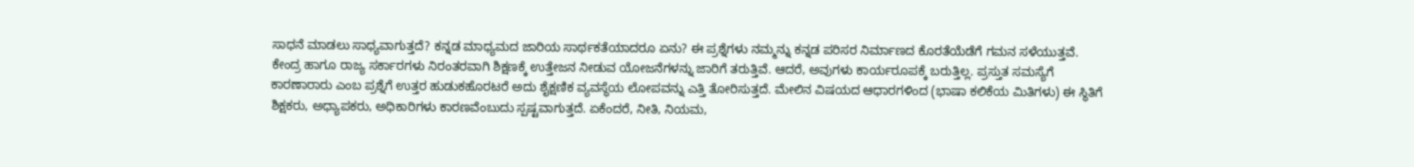ಸಾಧನೆ ಮಾಡಲು ಸಾಧ್ಯವಾಗುತ್ತದೆ? ಕನ್ನಡ ಮಾಧ್ಯಮದ ಜಾರಿಯ ಸಾರ್ಥಕತೆಯಾದರೂ ಏನು? ಈ ಪ್ರಶ್ನೆಗಳು ನಮ್ಮನ್ನು ಕನ್ನಡ ಪರಿಸರ ನಿರ್ಮಾಣದ ಕೊರತೆಯೆಡೆಗೆ ಗಮನ ಸಳೆಯುತ್ತವೆ.
ಕೇಂದ್ರ ಹಾಗೂ ರಾಜ್ಯ ಸರ್ಕಾರಗಳು ನಿರಂತರವಾಗಿ ಶಿಕ್ಷಣಕ್ಕೆ ಉತ್ತೇಜನ ನೀಡುವ ಯೋಜನೆಗಳನ್ನು ಜಾರಿಗೆ ತರುತ್ತಿವೆ. ಆದರೆ, ಅವುಗಳು ಕಾರ್ಯರೂಪಕ್ಕೆ ಬರುತ್ತಿಲ್ಲ. ಪ್ರಸ್ತುತ ಸಮಸ್ಯೆಗೆ ಕಾರಣಾರಾರು ಎಂಬ ಪ್ರಶ್ನೆಗೆ ಉತ್ತರ ಹುಡುಕಹೊರಟರೆ ಅದು ಶೈಕ್ಷಣಿಕ ವ್ಯವಸ್ಥೆಯ ಲೋಪವನ್ನು ಎತ್ತಿ ತೋರಿಸುತ್ತದೆ. ಮೇಲಿನ ವಿಷಯದ ಆಧಾರಗಳಿಂದ (ಭಾಷಾ ಕಲಿಕೆಯ ಮಿತಿಗಳು) ಈ ಸ್ಥಿತಿಗೆ ಶಿಕ್ಷಕರು, ಅಧ್ಯಾಪಕರು, ಅಧಿಕಾರಿಗಳು ಕಾರಣವೆಂಬುದು ಸ್ಪಷ್ಟವಾಗುತ್ತದೆ. ಏಕೆಂದರೆ, ನೀತಿ, ನಿಯಮ,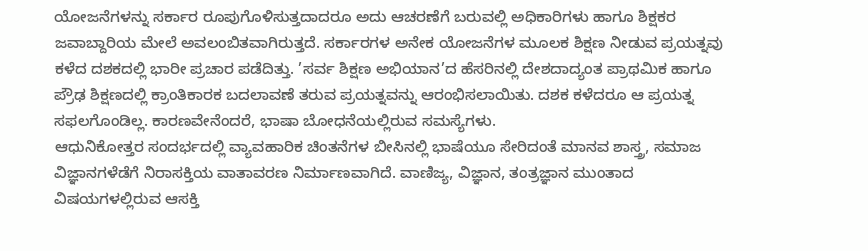ಯೋಜನೆಗಳನ್ನು ಸರ್ಕಾರ ರೂಪುಗೊಳಿಸುತ್ತದಾದರೂ ಅದು ಆಚರಣೆಗೆ ಬರುವಲ್ಲಿ ಅಧಿಕಾರಿಗಳು ಹಾಗೂ ಶಿಕ್ಷಕರ ಜವಾಬ್ದಾರಿಯ ಮೇಲೆ ಅವಲಂಬಿತವಾಗಿರುತ್ತದೆ. ಸರ್ಕಾರಗಳ ಅನೇಕ ಯೋಜನೆಗಳ ಮೂಲಕ ಶಿಕ್ಷಣ ನೀಡುವ ಪ್ರಯತ್ನವು ಕಳೆದ ದಶಕದಲ್ಲಿ ಭಾರೀ ಪ್ರಚಾರ ಪಡೆದಿತ್ತು. ’ಸರ್ವ ಶಿಕ್ಷಣ ಅಭಿಯಾನ’ದ ಹೆಸರಿನಲ್ಲಿ ದೇಶದಾದ್ಯಂತ ಪ್ರಾಥಮಿಕ ಹಾಗೂ ಪ್ರೌಢ ಶಿಕ್ಷಣದಲ್ಲಿ ಕ್ರಾಂತಿಕಾರಕ ಬದಲಾವಣೆ ತರುವ ಪ್ರಯತ್ನವನ್ನು ಆರಂಭಿಸಲಾಯಿತು. ದಶಕ ಕಳೆದರೂ ಆ ಪ್ರಯತ್ನ ಸಫಲಗೊಂಡಿಲ್ಲ. ಕಾರಣವೇನೆಂದರೆ, ಭಾಷಾ ಬೋಧನೆಯಲ್ಲಿರುವ ಸಮಸ್ಯೆಗಳು.
ಆಧುನಿಕೋತ್ತರ ಸಂದರ್ಭದಲ್ಲಿ ವ್ಯಾವಹಾರಿಕ ಚಿಂತನೆಗಳ ಬೀಸಿನಲ್ಲಿ ಭಾಷೆಯೂ ಸೇರಿದಂತೆ ಮಾನವ ಶಾಸ್ತ್ರ, ಸಮಾಜ ವಿಜ್ಞಾನಗಳೆಡೆಗೆ ನಿರಾಸಕ್ತಿಯ ವಾತಾವರಣ ನಿರ್ಮಾಣವಾಗಿದೆ. ವಾಣಿಜ್ಯ, ವಿಜ್ಞಾನ, ತಂತ್ರಜ್ಞಾನ ಮುಂತಾದ ವಿಷಯಗಳಲ್ಲಿರುವ ಆಸಕ್ತಿ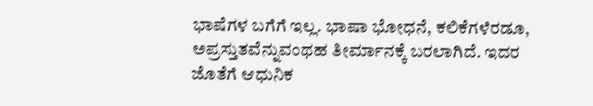ಭಾಷೆಗಳ ಬಗೆಗೆ ಇಲ್ಲ. ಭಾಷಾ ಭೋಧನೆ, ಕಲಿಕೆಗಳೆರಡೂ, ಅಪ್ರಸ್ತುತವೆನ್ನುವಂಥಹ ತೀರ್ಮಾನಕ್ಕೆ ಬರಲಾಗಿದೆ. ಇದರ ಜೊತೆಗೆ ಆಧುನಿಕ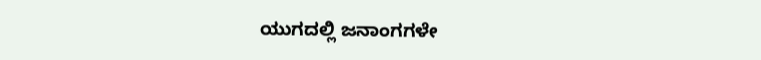ಯುಗದಲ್ಲಿ ಜನಾಂಗಗಳೇ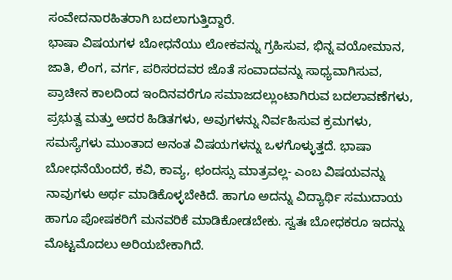ಸಂವೇದನಾರಹಿತರಾಗಿ ಬದಲಾಗುತ್ತಿದ್ದಾರೆ.
ಭಾಷಾ ವಿಷಯಗಳ ಬೋಧನೆಯು ಲೋಕವನ್ನು ಗ್ರಹಿಸುವ, ಭಿನ್ನ ವಯೋಮಾನ, ಜಾತಿ, ಲಿಂಗ, ವರ್ಗ, ಪರಿಸರದವರ ಜೊತೆ ಸಂವಾದವನ್ನು ಸಾಧ್ಯವಾಗಿಸುವ, ಪ್ರಾಚೀನ ಕಾಲದಿಂದ ಇಂದಿನವರೆಗೂ ಸಮಾಜದಲ್ಲುಂಟಾಗಿರುವ ಬದಲಾವಣೆಗಳು, ಪ್ರಭುತ್ವ ಮತ್ತು ಅದರ ಹಿಡಿತಗಳು, ಅವುಗಳನ್ನು ನಿರ್ವಹಿಸುವ ಕ್ರಮಗಳು, ಸಮಸ್ಯೆಗಳು ಮುಂತಾದ ಅನಂತ ವಿಷಯಗಳನ್ನು ಒಳಗೊಳ್ಳುತ್ತದೆ. ಭಾಷಾ ಬೋಧನೆಯೆಂದರೆ, ಕವಿ, ಕಾವ್ಯ, ಛಂದಸ್ಸು ಮಾತ್ರವಲ್ಲ- ಎಂಬ ವಿಷಯವನ್ನು ನಾವುಗಳು ಅರ್ಥ ಮಾಡಿಕೊಳ್ಳಬೇಕಿದೆ. ಹಾಗೂ ಅದನ್ನು ವಿದ್ಯಾರ್ಥಿ ಸಮುದಾಯ ಹಾಗೂ ಪೋಷಕರಿಗೆ ಮನವರಿಕೆ ಮಾಡಿಕೋಡಬೇಕು. ಸ್ವತಃ ಬೋಧಕರೂ ಇದನ್ನು ಮೊಟ್ಟಮೊದಲು ಅರಿಯಬೇಕಾಗಿದೆ.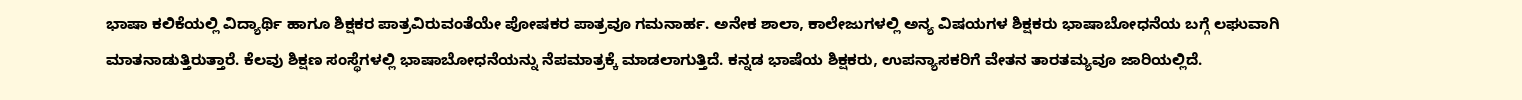ಭಾಷಾ ಕಲಿಕೆಯಲ್ಲಿ ವಿದ್ಯಾರ್ಥಿ ಹಾಗೂ ಶಿಕ್ಷಕರ ಪಾತ್ರವಿರುವಂತೆಯೇ ಪೋಷಕರ ಪಾತ್ರವೂ ಗಮನಾರ್ಹ. ಅನೇಕ ಶಾಲಾ, ಕಾಲೇಜುಗಳಲ್ಲಿ ಅನ್ಯ ವಿಷಯಗಳ ಶಿಕ್ಷಕರು ಭಾಷಾಬೋಧನೆಯ ಬಗ್ಗೆ ಲಘುವಾಗಿ ಮಾತನಾಡುತ್ತಿರುತ್ತಾರೆ. ಕೆಲವು ಶಿಕ್ಷಣ ಸಂಸ್ಥೆಗಳಲ್ಲಿ ಭಾಷಾಬೋಧನೆಯನ್ನು ನೆಪಮಾತ್ರಕ್ಕೆ ಮಾಡಲಾಗುತ್ತಿದೆ. ಕನ್ನಡ ಭಾಷೆಯ ಶಿಕ್ಷಕರು, ಉಪನ್ಯಾಸಕರಿಗೆ ವೇತನ ತಾರತಮ್ಯವೂ ಜಾರಿಯಲ್ಲಿದೆ.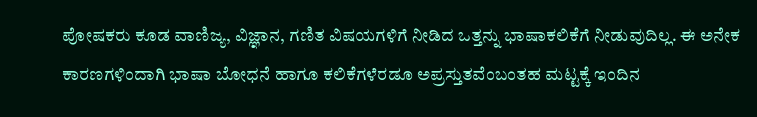ಪೋಷಕರು ಕೂಡ ವಾಣಿಜ್ಯ, ವಿಜ್ಞಾನ, ಗಣಿತ ವಿಷಯಗಳಿಗೆ ನೀಡಿದ ಒತ್ತನ್ನು ಭಾಷಾಕಲಿಕೆಗೆ ನೀಡುವುದಿಲ್ಲ. ಈ ಅನೇಕ ಕಾರಣಗಳಿಂದಾಗಿ ಭಾಷಾ ಬೋಧನೆ ಹಾಗೂ ಕಲಿಕೆಗಳೆರಡೂ ಅಪ್ರಸ್ತುತವೆಂಬಂತಹ ಮಟ್ಟಕ್ಕೆ ಇಂದಿನ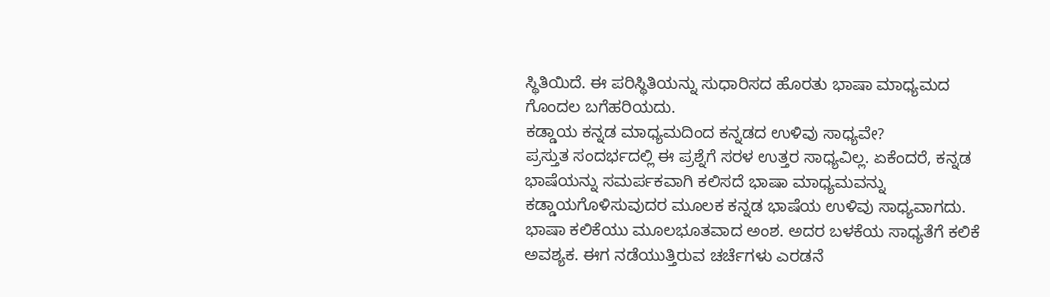ಸ್ಥಿತಿಯಿದೆ. ಈ ಪರಿಸ್ಥಿತಿಯನ್ನು ಸುಧಾರಿಸದ ಹೊರತು ಭಾಷಾ ಮಾಧ್ಯಮದ ಗೊಂದಲ ಬಗೆಹರಿಯದು.
ಕಡ್ಡಾಯ ಕನ್ನಡ ಮಾಧ್ಯಮದಿಂದ ಕನ್ನಡದ ಉಳಿವು ಸಾಧ್ಯವೇ?
ಪ್ರಸ್ತುತ ಸಂದರ್ಭದಲ್ಲಿ ಈ ಪ್ರಶ್ನೆಗೆ ಸರಳ ಉತ್ತರ ಸಾಧ್ಯವಿಲ್ಲ. ಏಕೆಂದರೆ, ಕನ್ನಡ ಭಾಷೆಯನ್ನು ಸಮರ್ಪಕವಾಗಿ ಕಲಿಸದೆ ಭಾಷಾ ಮಾಧ್ಯಮವನ್ನು ಕಡ್ಡಾಯಗೊಳಿಸುವುದರ ಮೂಲಕ ಕನ್ನಡ ಭಾಷೆಯ ಉಳಿವು ಸಾಧ್ಯವಾಗದು. ಭಾಷಾ ಕಲಿಕೆಯು ಮೂಲಭೂತವಾದ ಅಂಶ. ಅದರ ಬಳಕೆಯ ಸಾಧ್ಯತೆಗೆ ಕಲಿಕೆ ಅವಶ್ಯಕ. ಈಗ ನಡೆಯುತ್ತಿರುವ ಚರ್ಚೆಗಳು ಎರಡನೆ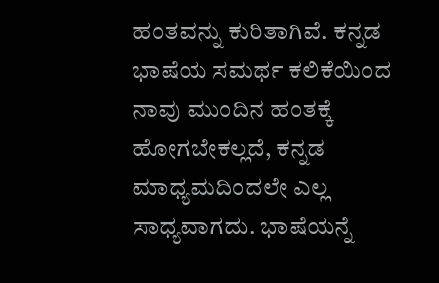ಹಂತವನ್ನು ಕುರಿತಾಗಿವೆ. ಕನ್ನಡ ಭಾಷೆಯ ಸಮರ್ಥ ಕಲಿಕೆಯಿಂದ ನಾವು ಮುಂದಿನ ಹಂತಕ್ಕೆ ಹೋಗಬೇಕಲ್ಲದೆ, ಕನ್ನಡ ಮಾಧ್ಯಮದಿಂದಲೇ ಎಲ್ಲ ಸಾಧ್ಯವಾಗದು. ಭಾಷೆಯನ್ನೆ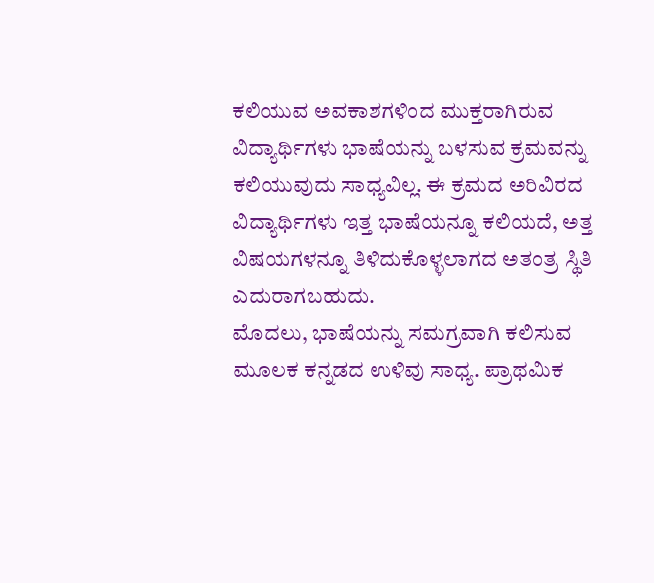ಕಲಿಯುವ ಅವಕಾಶಗಳಿಂದ ಮುಕ್ತರಾಗಿರುವ ವಿದ್ಯಾರ್ಥಿಗಳು ಭಾಷೆಯನ್ನು ಬಳಸುವ ಕ್ರಮವನ್ನು ಕಲಿಯುವುದು ಸಾಧ್ಯವಿಲ್ಲ. ಈ ಕ್ರಮದ ಅರಿವಿರದ ವಿದ್ಯಾರ್ಥಿಗಳು ಇತ್ತ ಭಾಷೆಯನ್ನೂ ಕಲಿಯದೆ, ಅತ್ತ ವಿಷಯಗಳನ್ನೂ ತಿಳಿದುಕೊಳ್ಳಲಾಗದ ಅತಂತ್ರ ಸ್ಥಿತಿ ಎದುರಾಗಬಹುದು.
ಮೊದಲು, ಭಾಷೆಯನ್ನು ಸಮಗ್ರವಾಗಿ ಕಲಿಸುವ ಮೂಲಕ ಕನ್ನಡದ ಉಳಿವು ಸಾಧ್ಯ. ಪ್ರಾಥಮಿಕ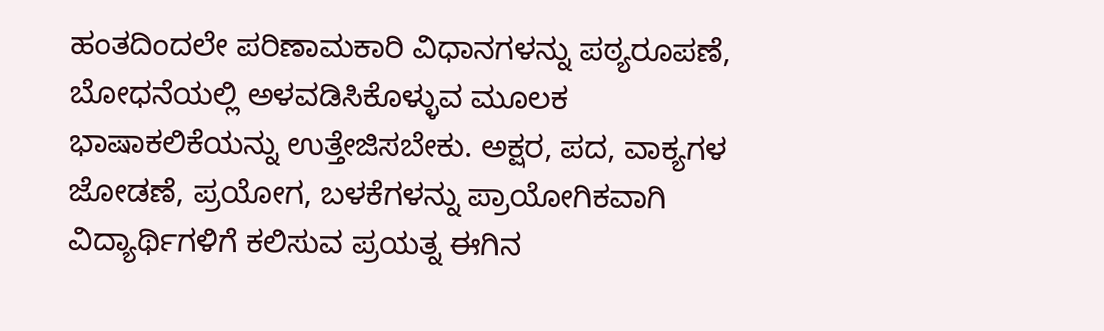ಹಂತದಿಂದಲೇ ಪರಿಣಾಮಕಾರಿ ವಿಧಾನಗಳನ್ನು ಪಠ್ಯರೂಪಣೆ, ಬೋಧನೆಯಲ್ಲಿ ಅಳವಡಿಸಿಕೊಳ್ಳುವ ಮೂಲಕ ಭಾಷಾಕಲಿಕೆಯನ್ನು ಉತ್ತೇಜಿಸಬೇಕು. ಅಕ್ಷರ, ಪದ, ವಾಕ್ಯಗಳ ಜೋಡಣೆ, ಪ್ರಯೋಗ, ಬಳಕೆಗಳನ್ನು ಪ್ರಾಯೋಗಿಕವಾಗಿ ವಿದ್ಯಾರ್ಥಿಗಳಿಗೆ ಕಲಿಸುವ ಪ್ರಯತ್ನ ಈಗಿನ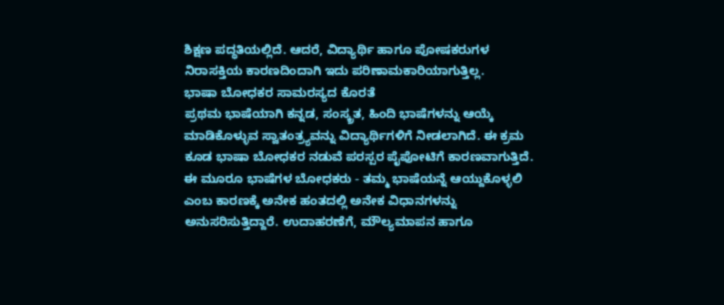ಶಿಕ್ಷಣ ಪದ್ಧತಿಯಲ್ಲಿದೆ. ಆದರೆ, ವಿದ್ಯಾರ್ಥಿ ಹಾಗೂ ಪೋಷಕರುಗಳ ನಿರಾಸಕ್ತಿಯ ಕಾರಣದಿಂದಾಗಿ ಇದು ಪರಿಣಾಮಕಾರಿಯಾಗುತ್ತಿಲ್ಲ.
ಭಾಷಾ ಬೋಧಕರ ಸಾಮರಸ್ಯದ ಕೊರತೆ
ಪ್ರಥಮ ಭಾಷೆಯಾಗಿ ಕನ್ನಡ, ಸಂಸ್ಕ್ರತ, ಹಿಂದಿ ಭಾಷೆಗಳನ್ನು ಆಯ್ಕೆ ಮಾಡಿಕೊಳ್ಳುವ ಸ್ವಾತಂತ್ರ್ಯವನ್ನು ವಿದ್ಯಾರ್ಥಿಗಳಿಗೆ ನೀಡಲಾಗಿದೆ. ಈ ಕ್ರಮ ಕೂಡ ಭಾಷಾ ಬೋಧಕರ ನಡುವೆ ಪರಸ್ಪರ ಪೈಪೋಟಿಗೆ ಕಾರಣವಾಗುತ್ತಿದೆ. ಈ ಮೂರೂ ಭಾಷೆಗಳ ಬೋಧಕರು - ತಮ್ಮ ಭಾಷೆಯನ್ನೆ ಆಯ್ದುಕೊಳ್ಳಲಿ ಎಂಬ ಕಾರಣಕ್ಕೆ ಅನೇಕ ಹಂತದಲ್ಲಿ ಅನೇಕ ವಿಧಾನಗಳನ್ನು ಅನುಸರಿಸುತ್ತಿದ್ದಾರೆ. ಉದಾಹರಣೆಗೆ, ಮೌಲ್ಯಮಾಪನ ಹಾಗೂ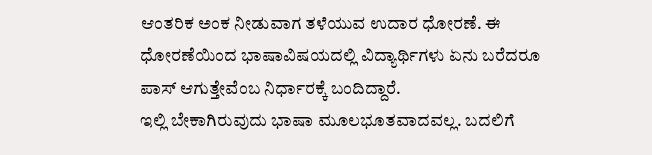ಆಂತರಿಕ ಅಂಕ ನೀಡುವಾಗ ತಳೆಯುವ ಉದಾರ ಧೋರಣೆ. ಈ ಧೋರಣೆಯಿಂದ ಭಾಷಾವಿಷಯದಲ್ಲಿ ವಿದ್ಯಾರ್ಥಿಗಳು ಏನು ಬರೆದರೂ ಪಾಸ್ ಆಗುತ್ತೇವೆಂಬ ನಿರ್ಧಾರಕ್ಕೆ ಬಂದಿದ್ದಾರೆ.
ಇಲ್ಲಿ ಬೇಕಾಗಿರುವುದು ಭಾಷಾ ಮೂಲಭೂತವಾದವಲ್ಲ. ಬದಲಿಗೆ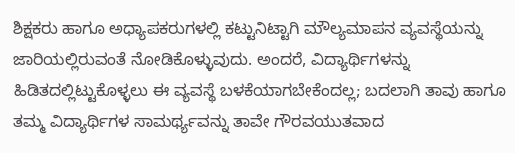ಶಿಕ್ಷಕರು ಹಾಗೂ ಅಧ್ಯಾಪಕರುಗಳಲ್ಲಿ ಕಟ್ಟುನಿಟ್ಟಾಗಿ ಮೌಲ್ಯಮಾಪನ ವ್ಯವಸ್ಥೆಯನ್ನು ಜಾರಿಯಲ್ಲಿರುವಂತೆ ನೋಡಿಕೊಳ್ಳುವುದು. ಅಂದರೆ, ವಿದ್ಯಾರ್ಥಿಗಳನ್ನು ಹಿಡಿತದಲ್ಲಿಟ್ಟುಕೊಳ್ಳಲು ಈ ವ್ಯವಸ್ಥೆ ಬಳಕೆಯಾಗಬೇಕೆಂದಲ್ಲ; ಬದಲಾಗಿ ತಾವು ಹಾಗೂ ತಮ್ಮ ವಿದ್ಯಾರ್ಥಿಗಳ ಸಾಮರ್ಥ್ಯವನ್ನು ತಾವೇ ಗೌರವಯುತವಾದ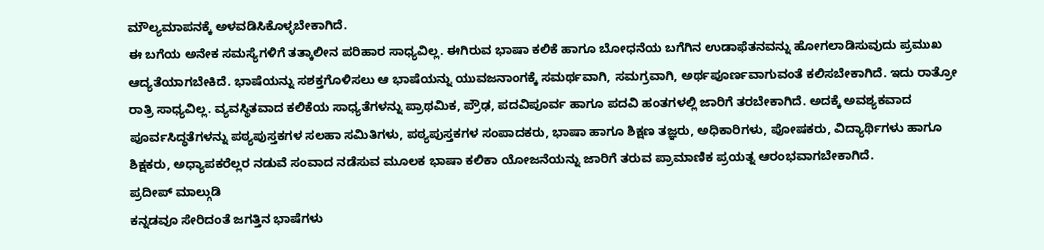ಮೌಲ್ಯಮಾಪನಕ್ಕೆ ಅಳವಡಿಸಿಕೊಳ್ಳಬೇಕಾಗಿದೆ.
ಈ ಬಗೆಯ ಅನೇಕ ಸಮಸ್ಯೆಗಳಿಗೆ ತತ್ಕಾಲೀನ ಪರಿಹಾರ ಸಾಧ್ಯವಿಲ್ಲ. ಈಗಿರುವ ಭಾಷಾ ಕಲಿಕೆ ಹಾಗೂ ಬೋಧನೆಯ ಬಗೆಗಿನ ಉಡಾಫೆತನವನ್ನು ಹೋಗಲಾಡಿಸುವುದು ಪ್ರಮುಖ ಆದ್ಯತೆಯಾಗಬೇಕಿದೆ. ಭಾಷೆಯನ್ನು ಸಶಕ್ತಗೊಳಿಸಲು ಆ ಭಾಷೆಯನ್ನು ಯುವಜನಾಂಗಕ್ಕೆ ಸಮರ್ಥವಾಗಿ, ಸಮಗ್ರವಾಗಿ, ಅರ್ಥಪೂರ್ಣವಾಗುವಂತೆ ಕಲಿಸಬೇಕಾಗಿದೆ. ಇದು ರಾತ್ರೋ ರಾತ್ರಿ ಸಾಧ್ಯವಿಲ್ಲ. ವ್ಯವಸ್ಥಿತವಾದ ಕಲಿಕೆಯ ಸಾಧ್ಯತೆಗಳನ್ನು ಪ್ರಾಥಮಿಕ, ಪ್ರೌಢ, ಪದವಿಪೂರ್ವ ಹಾಗೂ ಪದವಿ ಹಂತಗಳಲ್ಲಿ ಜಾರಿಗೆ ತರಬೇಕಾಗಿದೆ. ಅದಕ್ಕೆ ಅವಶ್ಯಕವಾದ ಪೂರ್ವಸಿದ್ಧತೆಗಳನ್ನು ಪಠ್ಯಪುಸ್ತಕಗಳ ಸಲಹಾ ಸಮಿತಿಗಳು, ಪಠ್ಯಪುಸ್ತಕಗಳ ಸಂಪಾದಕರು, ಭಾಷಾ ಹಾಗೂ ಶಿಕ್ಷಣ ತಜ್ಞರು, ಅಧಿಕಾರಿಗಳು, ಪೋಷಕರು, ವಿದ್ಯಾರ್ಥಿಗಳು ಹಾಗೂ ಶಿಕ್ಷಕರು, ಅಧ್ಯಾಪಕರೆಲ್ಲರ ನಡುವೆ ಸಂವಾದ ನಡೆಸುವ ಮೂಲಕ ಭಾಷಾ ಕಲಿಕಾ ಯೋಜನೆಯನ್ನು ಜಾರಿಗೆ ತರುವ ಪ್ರಾಮಾಣಿಕ ಪ್ರಯತ್ನ ಆರಂಭವಾಗಬೇಕಾಗಿದೆ.
ಪ್ರದೀಪ್ ಮಾಲ್ಗುಡಿ
ಕನ್ನಡವೂ ಸೇರಿದಂತೆ ಜಗತ್ತಿನ ಭಾಷೆಗಳು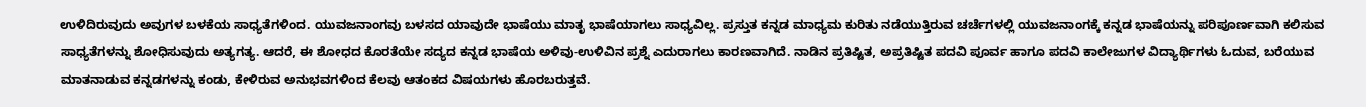ಉಳಿದಿರುವುದು ಅವುಗಳ ಬಳಕೆಯ ಸಾಧ್ಯತೆಗಳಿಂದ. ಯುವಜನಾಂಗವು ಬಳಸದ ಯಾವುದೇ ಭಾಷೆಯು ಮಾತೃ ಭಾಷೆಯಾಗಲು ಸಾಧ್ಯವಿಲ್ಲ. ಪ್ರಸ್ತುತ ಕನ್ನಡ ಮಾಧ್ಯಮ ಕುರಿತು ನಡೆಯುತ್ತಿರುವ ಚರ್ಚೆಗಳಲ್ಲಿ ಯುವಜನಾಂಗಕ್ಕೆ ಕನ್ನಡ ಭಾಷೆಯನ್ನು ಪರಿಪೂರ್ಣವಾಗಿ ಕಲಿಸುವ ಸಾಧ್ಯತೆಗಳನ್ನು ಶೋಧಿಸುವುದು ಅತ್ಯಗತ್ಯ. ಆದರೆ, ಈ ಶೋಧದ ಕೊರತೆಯೇ ಸದ್ಯದ ಕನ್ನಡ ಭಾಷೆಯ ಅಳಿವು-ಉಳಿವಿನ ಪ್ರಶ್ನೆ ಎದುರಾಗಲು ಕಾರಣವಾಗಿದೆ. ನಾಡಿನ ಪ್ರತಿಷ್ಟಿತ, ಅಪ್ರತಿಷ್ಟಿತ ಪದವಿ ಪೂರ್ವ ಹಾಗೂ ಪದವಿ ಕಾಲೇಜುಗಳ ವಿದ್ಯಾರ್ಥಿಗಳು ಓದುವ, ಬರೆಯುವ ಮಾತನಾಡುವ ಕನ್ನಡಗಳನ್ನು ಕಂಡು, ಕೇಳಿರುವ ಅನುಭವಗಳಿಂದ ಕೆಲವು ಆತಂಕದ ವಿಷಯಗಳು ಹೊರಬರುತ್ತವೆ.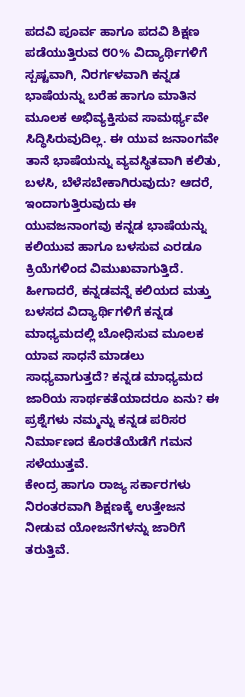ಪದವಿ ಪೂರ್ವ ಹಾಗೂ ಪದವಿ ಶಿಕ್ಷಣ ಪಡೆಯುತ್ತಿರುವ ೮೦% ವಿದ್ಯಾರ್ಥಿಗಳಿಗೆ ಸ್ಪಷ್ಟವಾಗಿ, ನಿರರ್ಗಳವಾಗಿ ಕನ್ನಡ ಭಾಷೆಯನ್ನು ಬರೆಹ ಹಾಗೂ ಮಾತಿನ ಮೂಲಕ ಅಭಿವ್ಯಕ್ತಿಸುವ ಸಾಮರ್ಥ್ಯವೇ ಸಿದ್ಧಿಸಿರುವುದಿಲ್ಲ. ಈ ಯುವ ಜನಾಂಗವೇ ತಾನೆ ಭಾಷೆಯನ್ನು ವ್ಯವಸ್ಥಿತವಾಗಿ ಕಲಿತು, ಬಳಸಿ, ಬೆಳೆಸಬೇಕಾಗಿರುವುದು? ಆದರೆ, ಇಂದಾಗುತ್ತಿರುವುದು ಈ ಯುವಜನಾಂಗವು ಕನ್ನಡ ಭಾಷೆಯನ್ನು ಕಲಿಯುವ ಹಾಗೂ ಬಳಸುವ ಎರಡೂ ಕ್ರಿಯೆಗಳಿಂದ ವಿಮುಖವಾಗುತ್ತಿದೆ. ಹೀಗಾದರೆ, ಕನ್ನಡವನ್ನೆ ಕಲಿಯದ ಮತ್ತು ಬಳಸದ ವಿದ್ಯಾರ್ಥಿಗಳಿಗೆ ಕನ್ನಡ ಮಾಧ್ಯಮದಲ್ಲಿ ಬೋಧಿಸುವ ಮೂಲಕ ಯಾವ ಸಾಧನೆ ಮಾಡಲು ಸಾಧ್ಯವಾಗುತ್ತದೆ? ಕನ್ನಡ ಮಾಧ್ಯಮದ ಜಾರಿಯ ಸಾರ್ಥಕತೆಯಾದರೂ ಏನು? ಈ ಪ್ರಶ್ನೆಗಳು ನಮ್ಮನ್ನು ಕನ್ನಡ ಪರಿಸರ ನಿರ್ಮಾಣದ ಕೊರತೆಯೆಡೆಗೆ ಗಮನ ಸಳೆಯುತ್ತವೆ.
ಕೇಂದ್ರ ಹಾಗೂ ರಾಜ್ಯ ಸರ್ಕಾರಗಳು ನಿರಂತರವಾಗಿ ಶಿಕ್ಷಣಕ್ಕೆ ಉತ್ತೇಜನ ನೀಡುವ ಯೋಜನೆಗಳನ್ನು ಜಾರಿಗೆ ತರುತ್ತಿವೆ.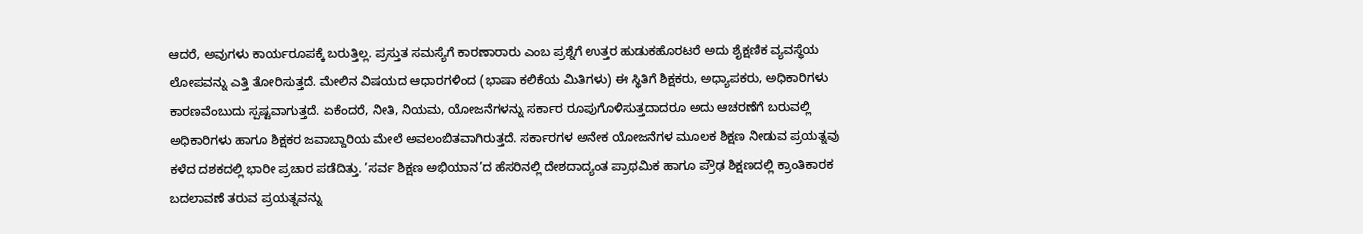ಆದರೆ, ಅವುಗಳು ಕಾರ್ಯರೂಪಕ್ಕೆ ಬರುತ್ತಿಲ್ಲ. ಪ್ರಸ್ತುತ ಸಮಸ್ಯೆಗೆ ಕಾರಣಾರಾರು ಎಂಬ ಪ್ರಶ್ನೆಗೆ ಉತ್ತರ ಹುಡುಕಹೊರಟರೆ ಅದು ಶೈಕ್ಷಣಿಕ ವ್ಯವಸ್ಥೆಯ ಲೋಪವನ್ನು ಎತ್ತಿ ತೋರಿಸುತ್ತದೆ. ಮೇಲಿನ ವಿಷಯದ ಆಧಾರಗಳಿಂದ (ಭಾಷಾ ಕಲಿಕೆಯ ಮಿತಿಗಳು) ಈ ಸ್ಥಿತಿಗೆ ಶಿಕ್ಷಕರು, ಅಧ್ಯಾಪಕರು, ಅಧಿಕಾರಿಗಳು ಕಾರಣವೆಂಬುದು ಸ್ಪಷ್ಟವಾಗುತ್ತದೆ. ಏಕೆಂದರೆ, ನೀತಿ, ನಿಯಮ, ಯೋಜನೆಗಳನ್ನು ಸರ್ಕಾರ ರೂಪುಗೊಳಿಸುತ್ತದಾದರೂ ಅದು ಆಚರಣೆಗೆ ಬರುವಲ್ಲಿ ಅಧಿಕಾರಿಗಳು ಹಾಗೂ ಶಿಕ್ಷಕರ ಜವಾಬ್ದಾರಿಯ ಮೇಲೆ ಅವಲಂಬಿತವಾಗಿರುತ್ತದೆ. ಸರ್ಕಾರಗಳ ಅನೇಕ ಯೋಜನೆಗಳ ಮೂಲಕ ಶಿಕ್ಷಣ ನೀಡುವ ಪ್ರಯತ್ನವು ಕಳೆದ ದಶಕದಲ್ಲಿ ಭಾರೀ ಪ್ರಚಾರ ಪಡೆದಿತ್ತು. ’ಸರ್ವ ಶಿಕ್ಷಣ ಅಭಿಯಾನ’ದ ಹೆಸರಿನಲ್ಲಿ ದೇಶದಾದ್ಯಂತ ಪ್ರಾಥಮಿಕ ಹಾಗೂ ಪ್ರೌಢ ಶಿಕ್ಷಣದಲ್ಲಿ ಕ್ರಾಂತಿಕಾರಕ ಬದಲಾವಣೆ ತರುವ ಪ್ರಯತ್ನವನ್ನು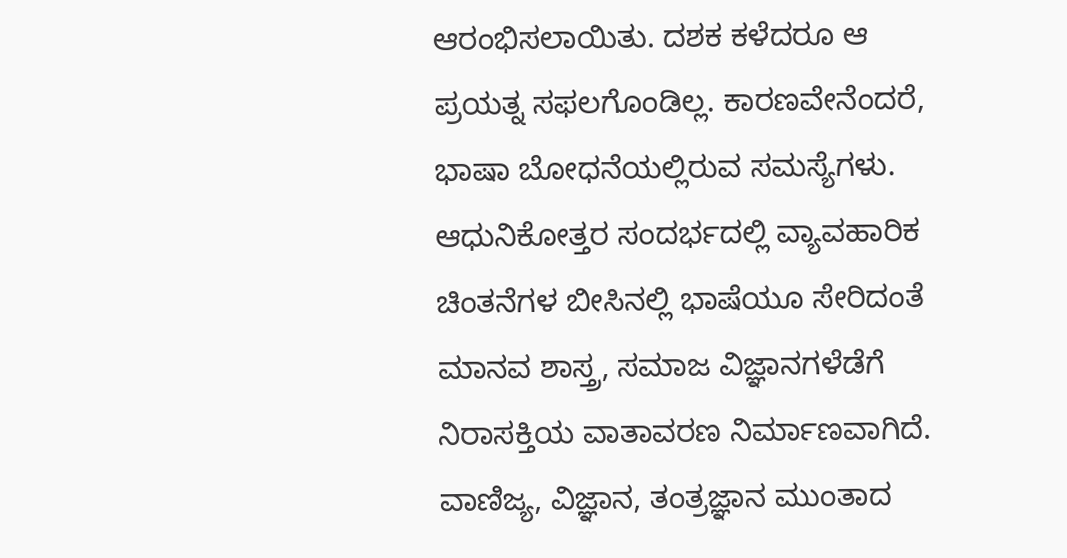ಆರಂಭಿಸಲಾಯಿತು. ದಶಕ ಕಳೆದರೂ ಆ ಪ್ರಯತ್ನ ಸಫಲಗೊಂಡಿಲ್ಲ. ಕಾರಣವೇನೆಂದರೆ, ಭಾಷಾ ಬೋಧನೆಯಲ್ಲಿರುವ ಸಮಸ್ಯೆಗಳು.
ಆಧುನಿಕೋತ್ತರ ಸಂದರ್ಭದಲ್ಲಿ ವ್ಯಾವಹಾರಿಕ ಚಿಂತನೆಗಳ ಬೀಸಿನಲ್ಲಿ ಭಾಷೆಯೂ ಸೇರಿದಂತೆ ಮಾನವ ಶಾಸ್ತ್ರ, ಸಮಾಜ ವಿಜ್ಞಾನಗಳೆಡೆಗೆ ನಿರಾಸಕ್ತಿಯ ವಾತಾವರಣ ನಿರ್ಮಾಣವಾಗಿದೆ. ವಾಣಿಜ್ಯ, ವಿಜ್ಞಾನ, ತಂತ್ರಜ್ಞಾನ ಮುಂತಾದ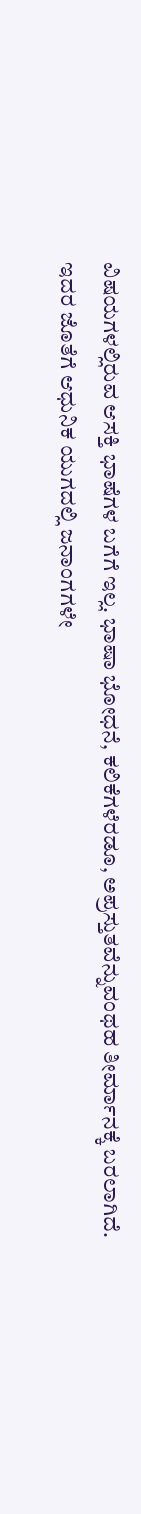ವಿಷಯಗಳಲ್ಲಿರುವ ಆಸಕ್ತಿ ಭಾಷೆಗಳ ಬಗೆಗೆ ಇಲ್ಲ. ಭಾಷಾ ಭೋಧನೆ, ಕಲಿಕೆಗಳೆರಡೂ, ಅಪ್ರಸ್ತುತವೆನ್ನುವಂಥಹ ತೀರ್ಮಾನಕ್ಕೆ ಬರಲಾಗಿದೆ. ಇದರ ಜೊತೆಗೆ ಆಧುನಿಕ ಯುಗದಲ್ಲಿ ಜನಾಂಗಗಳೇ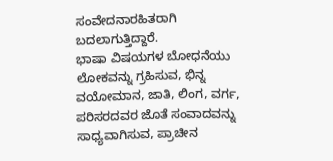ಸಂವೇದನಾರಹಿತರಾಗಿ ಬದಲಾಗುತ್ತಿದ್ದಾರೆ.
ಭಾಷಾ ವಿಷಯಗಳ ಬೋಧನೆಯು ಲೋಕವನ್ನು ಗ್ರಹಿಸುವ, ಭಿನ್ನ ವಯೋಮಾನ, ಜಾತಿ, ಲಿಂಗ, ವರ್ಗ, ಪರಿಸರದವರ ಜೊತೆ ಸಂವಾದವನ್ನು ಸಾಧ್ಯವಾಗಿಸುವ, ಪ್ರಾಚೀನ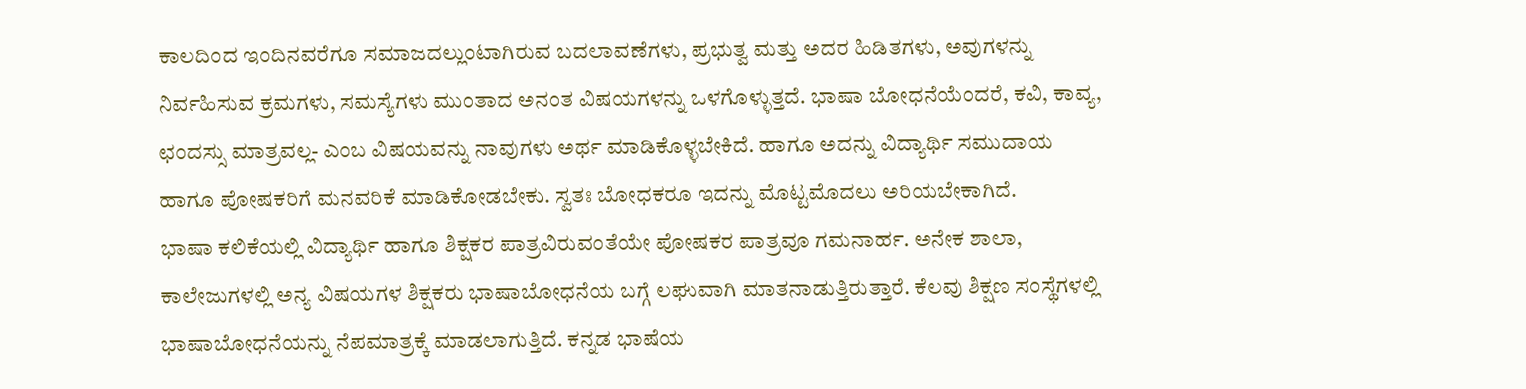ಕಾಲದಿಂದ ಇಂದಿನವರೆಗೂ ಸಮಾಜದಲ್ಲುಂಟಾಗಿರುವ ಬದಲಾವಣೆಗಳು, ಪ್ರಭುತ್ವ ಮತ್ತು ಅದರ ಹಿಡಿತಗಳು, ಅವುಗಳನ್ನು ನಿರ್ವಹಿಸುವ ಕ್ರಮಗಳು, ಸಮಸ್ಯೆಗಳು ಮುಂತಾದ ಅನಂತ ವಿಷಯಗಳನ್ನು ಒಳಗೊಳ್ಳುತ್ತದೆ. ಭಾಷಾ ಬೋಧನೆಯೆಂದರೆ, ಕವಿ, ಕಾವ್ಯ, ಛಂದಸ್ಸು ಮಾತ್ರವಲ್ಲ- ಎಂಬ ವಿಷಯವನ್ನು ನಾವುಗಳು ಅರ್ಥ ಮಾಡಿಕೊಳ್ಳಬೇಕಿದೆ. ಹಾಗೂ ಅದನ್ನು ವಿದ್ಯಾರ್ಥಿ ಸಮುದಾಯ ಹಾಗೂ ಪೋಷಕರಿಗೆ ಮನವರಿಕೆ ಮಾಡಿಕೋಡಬೇಕು. ಸ್ವತಃ ಬೋಧಕರೂ ಇದನ್ನು ಮೊಟ್ಟಮೊದಲು ಅರಿಯಬೇಕಾಗಿದೆ.
ಭಾಷಾ ಕಲಿಕೆಯಲ್ಲಿ ವಿದ್ಯಾರ್ಥಿ ಹಾಗೂ ಶಿಕ್ಷಕರ ಪಾತ್ರವಿರುವಂತೆಯೇ ಪೋಷಕರ ಪಾತ್ರವೂ ಗಮನಾರ್ಹ. ಅನೇಕ ಶಾಲಾ, ಕಾಲೇಜುಗಳಲ್ಲಿ ಅನ್ಯ ವಿಷಯಗಳ ಶಿಕ್ಷಕರು ಭಾಷಾಬೋಧನೆಯ ಬಗ್ಗೆ ಲಘುವಾಗಿ ಮಾತನಾಡುತ್ತಿರುತ್ತಾರೆ. ಕೆಲವು ಶಿಕ್ಷಣ ಸಂಸ್ಥೆಗಳಲ್ಲಿ ಭಾಷಾಬೋಧನೆಯನ್ನು ನೆಪಮಾತ್ರಕ್ಕೆ ಮಾಡಲಾಗುತ್ತಿದೆ. ಕನ್ನಡ ಭಾಷೆಯ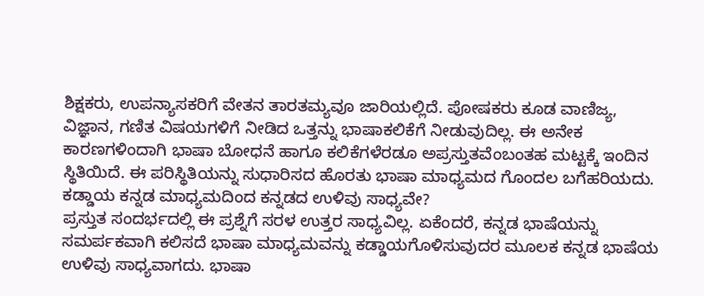ಶಿಕ್ಷಕರು, ಉಪನ್ಯಾಸಕರಿಗೆ ವೇತನ ತಾರತಮ್ಯವೂ ಜಾರಿಯಲ್ಲಿದೆ. ಪೋಷಕರು ಕೂಡ ವಾಣಿಜ್ಯ, ವಿಜ್ಞಾನ, ಗಣಿತ ವಿಷಯಗಳಿಗೆ ನೀಡಿದ ಒತ್ತನ್ನು ಭಾಷಾಕಲಿಕೆಗೆ ನೀಡುವುದಿಲ್ಲ. ಈ ಅನೇಕ ಕಾರಣಗಳಿಂದಾಗಿ ಭಾಷಾ ಬೋಧನೆ ಹಾಗೂ ಕಲಿಕೆಗಳೆರಡೂ ಅಪ್ರಸ್ತುತವೆಂಬಂತಹ ಮಟ್ಟಕ್ಕೆ ಇಂದಿನ ಸ್ಥಿತಿಯಿದೆ. ಈ ಪರಿಸ್ಥಿತಿಯನ್ನು ಸುಧಾರಿಸದ ಹೊರತು ಭಾಷಾ ಮಾಧ್ಯಮದ ಗೊಂದಲ ಬಗೆಹರಿಯದು.
ಕಡ್ಡಾಯ ಕನ್ನಡ ಮಾಧ್ಯಮದಿಂದ ಕನ್ನಡದ ಉಳಿವು ಸಾಧ್ಯವೇ?
ಪ್ರಸ್ತುತ ಸಂದರ್ಭದಲ್ಲಿ ಈ ಪ್ರಶ್ನೆಗೆ ಸರಳ ಉತ್ತರ ಸಾಧ್ಯವಿಲ್ಲ. ಏಕೆಂದರೆ, ಕನ್ನಡ ಭಾಷೆಯನ್ನು ಸಮರ್ಪಕವಾಗಿ ಕಲಿಸದೆ ಭಾಷಾ ಮಾಧ್ಯಮವನ್ನು ಕಡ್ಡಾಯಗೊಳಿಸುವುದರ ಮೂಲಕ ಕನ್ನಡ ಭಾಷೆಯ ಉಳಿವು ಸಾಧ್ಯವಾಗದು. ಭಾಷಾ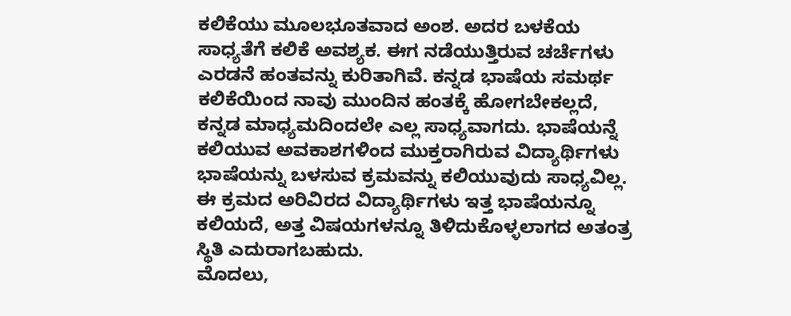ಕಲಿಕೆಯು ಮೂಲಭೂತವಾದ ಅಂಶ. ಅದರ ಬಳಕೆಯ ಸಾಧ್ಯತೆಗೆ ಕಲಿಕೆ ಅವಶ್ಯಕ. ಈಗ ನಡೆಯುತ್ತಿರುವ ಚರ್ಚೆಗಳು ಎರಡನೆ ಹಂತವನ್ನು ಕುರಿತಾಗಿವೆ. ಕನ್ನಡ ಭಾಷೆಯ ಸಮರ್ಥ ಕಲಿಕೆಯಿಂದ ನಾವು ಮುಂದಿನ ಹಂತಕ್ಕೆ ಹೋಗಬೇಕಲ್ಲದೆ, ಕನ್ನಡ ಮಾಧ್ಯಮದಿಂದಲೇ ಎಲ್ಲ ಸಾಧ್ಯವಾಗದು. ಭಾಷೆಯನ್ನೆ ಕಲಿಯುವ ಅವಕಾಶಗಳಿಂದ ಮುಕ್ತರಾಗಿರುವ ವಿದ್ಯಾರ್ಥಿಗಳು ಭಾಷೆಯನ್ನು ಬಳಸುವ ಕ್ರಮವನ್ನು ಕಲಿಯುವುದು ಸಾಧ್ಯವಿಲ್ಲ. ಈ ಕ್ರಮದ ಅರಿವಿರದ ವಿದ್ಯಾರ್ಥಿಗಳು ಇತ್ತ ಭಾಷೆಯನ್ನೂ ಕಲಿಯದೆ, ಅತ್ತ ವಿಷಯಗಳನ್ನೂ ತಿಳಿದುಕೊಳ್ಳಲಾಗದ ಅತಂತ್ರ ಸ್ಥಿತಿ ಎದುರಾಗಬಹುದು.
ಮೊದಲು,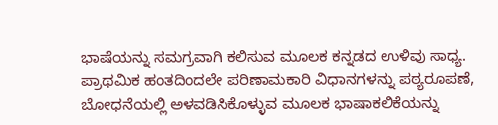ಭಾಷೆಯನ್ನು ಸಮಗ್ರವಾಗಿ ಕಲಿಸುವ ಮೂಲಕ ಕನ್ನಡದ ಉಳಿವು ಸಾಧ್ಯ. ಪ್ರಾಥಮಿಕ ಹಂತದಿಂದಲೇ ಪರಿಣಾಮಕಾರಿ ವಿಧಾನಗಳನ್ನು ಪಠ್ಯರೂಪಣೆ, ಬೋಧನೆಯಲ್ಲಿ ಅಳವಡಿಸಿಕೊಳ್ಳುವ ಮೂಲಕ ಭಾಷಾಕಲಿಕೆಯನ್ನು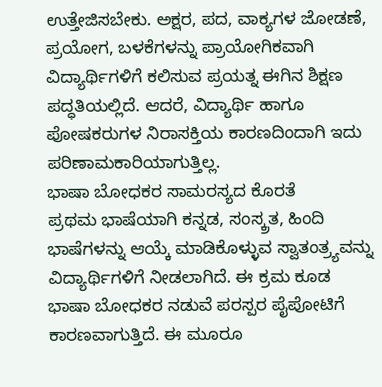ಉತ್ತೇಜಿಸಬೇಕು. ಅಕ್ಷರ, ಪದ, ವಾಕ್ಯಗಳ ಜೋಡಣೆ, ಪ್ರಯೋಗ, ಬಳಕೆಗಳನ್ನು ಪ್ರಾಯೋಗಿಕವಾಗಿ ವಿದ್ಯಾರ್ಥಿಗಳಿಗೆ ಕಲಿಸುವ ಪ್ರಯತ್ನ ಈಗಿನ ಶಿಕ್ಷಣ ಪದ್ಧತಿಯಲ್ಲಿದೆ. ಆದರೆ, ವಿದ್ಯಾರ್ಥಿ ಹಾಗೂ ಪೋಷಕರುಗಳ ನಿರಾಸಕ್ತಿಯ ಕಾರಣದಿಂದಾಗಿ ಇದು ಪರಿಣಾಮಕಾರಿಯಾಗುತ್ತಿಲ್ಲ.
ಭಾಷಾ ಬೋಧಕರ ಸಾಮರಸ್ಯದ ಕೊರತೆ
ಪ್ರಥಮ ಭಾಷೆಯಾಗಿ ಕನ್ನಡ, ಸಂಸ್ಕ್ರತ, ಹಿಂದಿ ಭಾಷೆಗಳನ್ನು ಆಯ್ಕೆ ಮಾಡಿಕೊಳ್ಳುವ ಸ್ವಾತಂತ್ರ್ಯವನ್ನು ವಿದ್ಯಾರ್ಥಿಗಳಿಗೆ ನೀಡಲಾಗಿದೆ. ಈ ಕ್ರಮ ಕೂಡ ಭಾಷಾ ಬೋಧಕರ ನಡುವೆ ಪರಸ್ಪರ ಪೈಪೋಟಿಗೆ ಕಾರಣವಾಗುತ್ತಿದೆ. ಈ ಮೂರೂ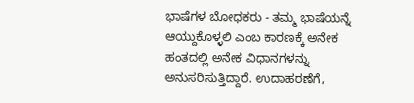ಭಾಷೆಗಳ ಬೋಧಕರು - ತಮ್ಮ ಭಾಷೆಯನ್ನೆ ಆಯ್ದುಕೊಳ್ಳಲಿ ಎಂಬ ಕಾರಣಕ್ಕೆ ಅನೇಕ ಹಂತದಲ್ಲಿ ಅನೇಕ ವಿಧಾನಗಳನ್ನು ಅನುಸರಿಸುತ್ತಿದ್ದಾರೆ. ಉದಾಹರಣೆಗೆ,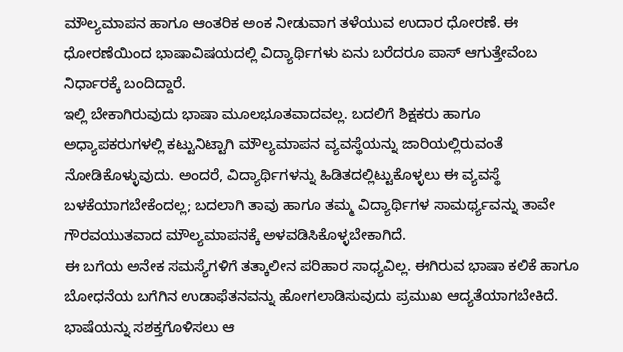ಮೌಲ್ಯಮಾಪನ ಹಾಗೂ ಆಂತರಿಕ ಅಂಕ ನೀಡುವಾಗ ತಳೆಯುವ ಉದಾರ ಧೋರಣೆ. ಈ ಧೋರಣೆಯಿಂದ ಭಾಷಾವಿಷಯದಲ್ಲಿ ವಿದ್ಯಾರ್ಥಿಗಳು ಏನು ಬರೆದರೂ ಪಾಸ್ ಆಗುತ್ತೇವೆಂಬ ನಿರ್ಧಾರಕ್ಕೆ ಬಂದಿದ್ದಾರೆ.
ಇಲ್ಲಿ ಬೇಕಾಗಿರುವುದು ಭಾಷಾ ಮೂಲಭೂತವಾದವಲ್ಲ. ಬದಲಿಗೆ ಶಿಕ್ಷಕರು ಹಾಗೂ ಅಧ್ಯಾಪಕರುಗಳಲ್ಲಿ ಕಟ್ಟುನಿಟ್ಟಾಗಿ ಮೌಲ್ಯಮಾಪನ ವ್ಯವಸ್ಥೆಯನ್ನು ಜಾರಿಯಲ್ಲಿರುವಂತೆ ನೋಡಿಕೊಳ್ಳುವುದು. ಅಂದರೆ, ವಿದ್ಯಾರ್ಥಿಗಳನ್ನು ಹಿಡಿತದಲ್ಲಿಟ್ಟುಕೊಳ್ಳಲು ಈ ವ್ಯವಸ್ಥೆ ಬಳಕೆಯಾಗಬೇಕೆಂದಲ್ಲ; ಬದಲಾಗಿ ತಾವು ಹಾಗೂ ತಮ್ಮ ವಿದ್ಯಾರ್ಥಿಗಳ ಸಾಮರ್ಥ್ಯವನ್ನು ತಾವೇ ಗೌರವಯುತವಾದ ಮೌಲ್ಯಮಾಪನಕ್ಕೆ ಅಳವಡಿಸಿಕೊಳ್ಳಬೇಕಾಗಿದೆ.
ಈ ಬಗೆಯ ಅನೇಕ ಸಮಸ್ಯೆಗಳಿಗೆ ತತ್ಕಾಲೀನ ಪರಿಹಾರ ಸಾಧ್ಯವಿಲ್ಲ. ಈಗಿರುವ ಭಾಷಾ ಕಲಿಕೆ ಹಾಗೂ ಬೋಧನೆಯ ಬಗೆಗಿನ ಉಡಾಫೆತನವನ್ನು ಹೋಗಲಾಡಿಸುವುದು ಪ್ರಮುಖ ಆದ್ಯತೆಯಾಗಬೇಕಿದೆ. ಭಾಷೆಯನ್ನು ಸಶಕ್ತಗೊಳಿಸಲು ಆ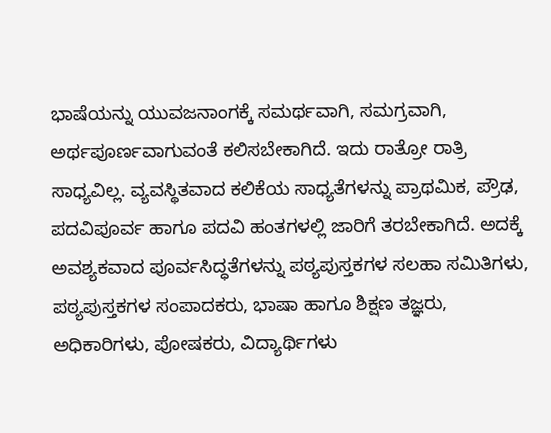ಭಾಷೆಯನ್ನು ಯುವಜನಾಂಗಕ್ಕೆ ಸಮರ್ಥವಾಗಿ, ಸಮಗ್ರವಾಗಿ, ಅರ್ಥಪೂರ್ಣವಾಗುವಂತೆ ಕಲಿಸಬೇಕಾಗಿದೆ. ಇದು ರಾತ್ರೋ ರಾತ್ರಿ ಸಾಧ್ಯವಿಲ್ಲ. ವ್ಯವಸ್ಥಿತವಾದ ಕಲಿಕೆಯ ಸಾಧ್ಯತೆಗಳನ್ನು ಪ್ರಾಥಮಿಕ, ಪ್ರೌಢ, ಪದವಿಪೂರ್ವ ಹಾಗೂ ಪದವಿ ಹಂತಗಳಲ್ಲಿ ಜಾರಿಗೆ ತರಬೇಕಾಗಿದೆ. ಅದಕ್ಕೆ ಅವಶ್ಯಕವಾದ ಪೂರ್ವಸಿದ್ಧತೆಗಳನ್ನು ಪಠ್ಯಪುಸ್ತಕಗಳ ಸಲಹಾ ಸಮಿತಿಗಳು, ಪಠ್ಯಪುಸ್ತಕಗಳ ಸಂಪಾದಕರು, ಭಾಷಾ ಹಾಗೂ ಶಿಕ್ಷಣ ತಜ್ಞರು, ಅಧಿಕಾರಿಗಳು, ಪೋಷಕರು, ವಿದ್ಯಾರ್ಥಿಗಳು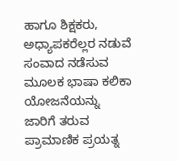ಹಾಗೂ ಶಿಕ್ಷಕರು, ಅಧ್ಯಾಪಕರೆಲ್ಲರ ನಡುವೆ ಸಂವಾದ ನಡೆಸುವ ಮೂಲಕ ಭಾಷಾ ಕಲಿಕಾ ಯೋಜನೆಯನ್ನು ಜಾರಿಗೆ ತರುವ ಪ್ರಾಮಾಣಿಕ ಪ್ರಯತ್ನ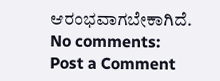ಆರಂಭವಾಗಬೇಕಾಗಿದೆ.
No comments:
Post a Comment